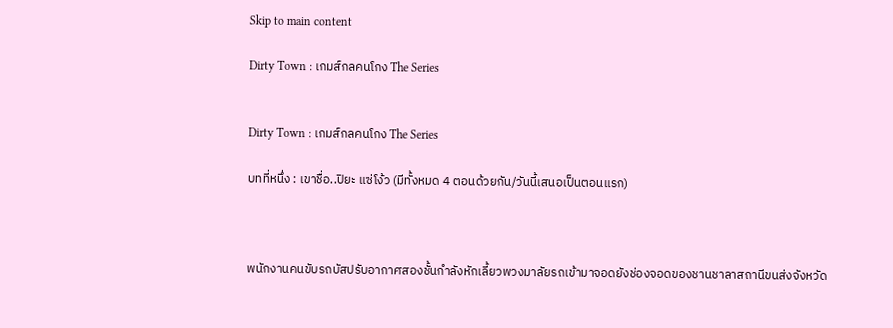Skip to main content

Dirty Town : เกมส์กลคนโกง The Series


Dirty Town : เกมส์กลคนโกง The Series

บทที่หนึ่ง : เขาชื่อ..ปิยะ แซ่โง้ว (มีทั้งหมด 4 ตอนด้วยกัน/วันนี้เสนอเป็นตอนแรก)



พนักงานคนขับรถบัสปรับอากาศสองชั้นกำลังหักเลี้ยวพวงมาลัยรถเข้ามาจอดยังช่องจอดของชานชาลาสถานีขนส่งจังหวัด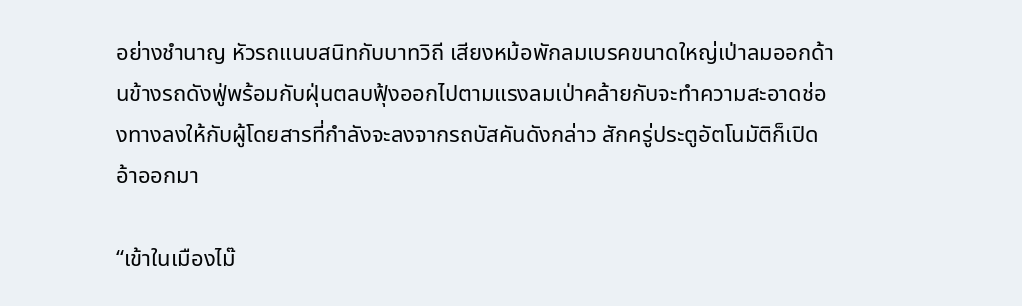อย่างชำนาญ หัวรถแนบสนิทกับบาทวิถี เสียงหม้อพักลมเบรคขนาดใหญ่เป่าลมออกด้านข้างรถดังฟู่พร้อมกับฝุ่นตลบฟุ้งออกไปตามแรงลมเป่าคล้ายกับจะทำความสะอาดช่องทางลงให้กับผู้โดยสารที่กำลังจะลงจากรถบัสคันดังกล่าว สักครู่ประตูอัตโนมัติก็เปิดอ้าออกมา

“เข้าในเมืองไม๊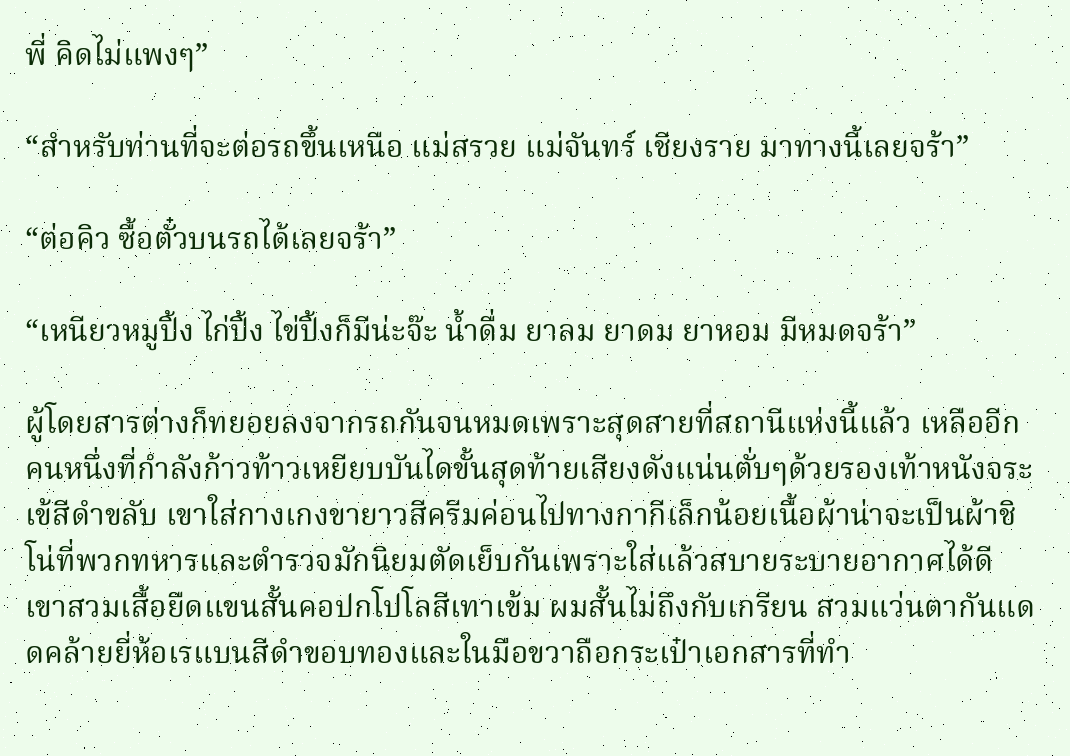พี่ คิดไม่แพงๆ”

“สำหรับท่านที่จะต่อรถขึ้นเหนือ แม่สรวย แม่จันทร์ เชียงราย มาทางนี้เลยจร้า”

“ต่อคิว ซื้อตั๋วบนรถได้เลยจร้า”

“เหนียวหมูปิ้ง ไก่ปิ้ง ไข่ปิ้งก็มีน่ะจ๊ะ น้ำดื่ม ยาลม ยาดม ยาหอม มีหมดจร้า”

ผู้โดยสารต่างก็ทยอยลงจากรถกันจนหมดเพราะสุดสายที่สถานีแห่งนี้แล้ว เหลืออีกคนหนึ่งที่กำลังก้าวท้าวเหยียบบันไดขั้นสุดท้ายเสียงดังแน่นตั่บๆด้วยรองเท้าหนังจระเข้สีดำขลับ เขาใส่กางเกงขายาวสีครีมค่อนไปทางกากีเล็กน้อยเนื้อผ้าน่าจะเป็นผ้าชิโน่ที่พวกทหารและตำรวจมักนิยมตัดเย็บกันเพราะใส่แล้วสบายระบายอากาศได้ดี เขาสวมเสื้อยืดแขนสั้นคอปกโปโลสีเทาเข้ม ผมสั้นไม่ถึงกับเกรียน สวมแว่นตากันแดดคล้ายยี่ห้อเรแบนสีดำขอบทองและในมือขวาถือกระเป๋าเอกสารที่ทำ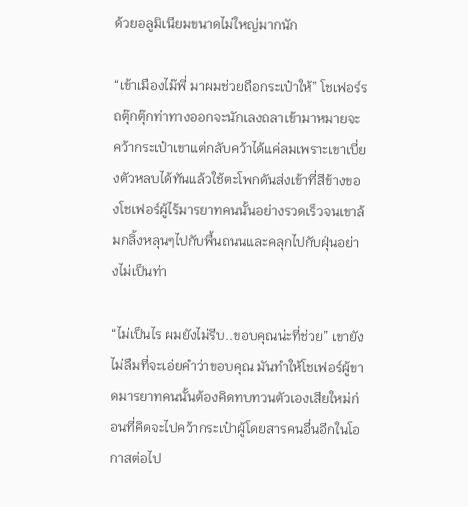ด้วยอลูมิเนียมขนาดไม่ใหญ่มากนัก

“เข้าเมืองไม๊พี่ มาผมช่วยถือกระเป๋าให้” โชเฟอร์รถตุ๊กตุ๊กท่าทางออกจะนักเลงถลาเข้ามาหมายจะคว้ากระเป๋าเขาแต่กลับคว้าได้แค่ลมเพราะเขาเบี่ยงตัวหลบได้ทันแล้วใช้ตะโพกดันส่งเข้าที่สีข้างของโชเฟอร์ผู้ไร้มารยาทคนนั้นอย่างรวดเร็วจนเขาล้มกลิ้งหลุนๆไปกับพื้นถนนและคลุกไปกับฝุ่นอย่างไม่เป็นท่า

“ไม่เป็นไร ผมยังไม่รีบ..ขอบคุณน่ะที่ช่วย” เขายังไม่ลืมที่จะเอ่ยคำว่าขอบคุณ มันทำให้โชเฟอร์ผู้ขาดมารยาทคนนั้นต้องคิดทบทวนตัวเองเสียใหม่ก่อนที่คิดจะไปคว้ากระเป๋าผู้โดยสารคนอื่นอีกในโอกาสต่อไป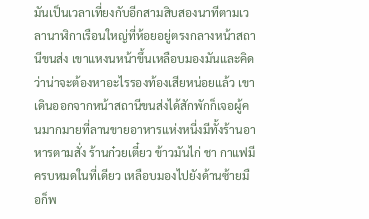มันเป็นเวลาเที่ยงกับอีกสามสิบสองนาทีตามเวลานาฬิกาเรือนใหญ่ที่ห้อยอยู่ตรงกลางหน้าสถานีขนส่ง เขาแหงนหน้าขึ้นเหลือบมองมันและคิดว่าน่าจะต้องหาอะไรรองท้องเสียหน่อยแล้ว เขาเดินออกจากหน้าสถานีขนส่งได้สักพักก็เจอผู้คนมากมายที่ลานขายอาหารแห่งหนี่งมีทั้งร้านอาหารตามสั่ง ร้านก๋วยเตี๋ยว ข้าวมันไก่ ชา กาแฟมีครบหมดในที่เดียว เหลือบมองไปยังด้านซ้ายมือก็พ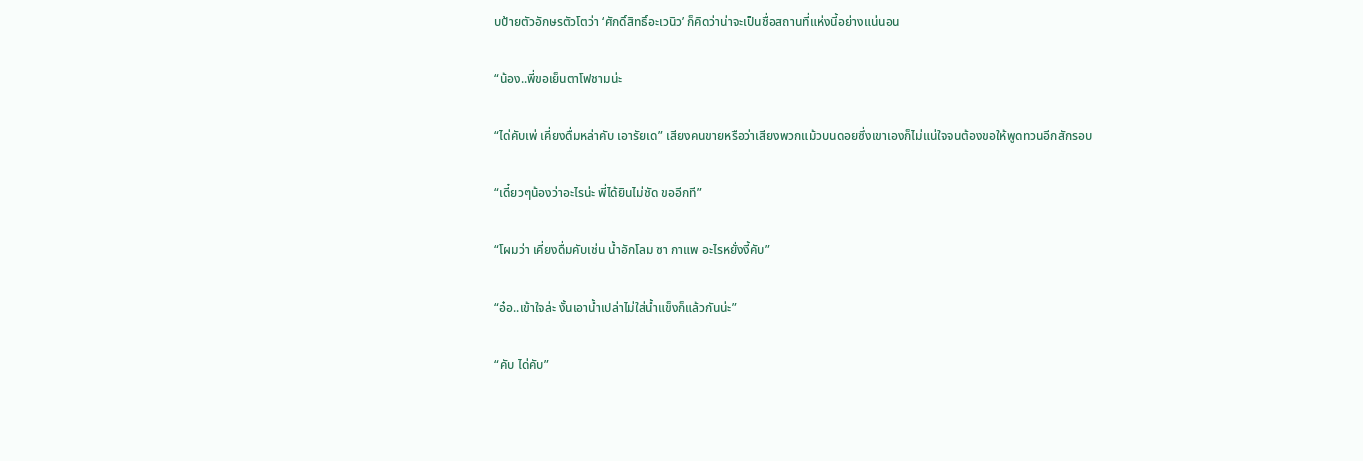บป้ายตัวอักษรตัวโตว่า ‘ศักดิ์สิทธิ์อะเวนิว’ ก็คิดว่าน่าจะเป็นชื่อสถานที่แห่งนี้อย่างแน่นอน

“น้อง..พี่ขอเย็นตาโฟชามน่ะ

“ได่คับเพ่ เคี่ยงดื่มหล่าคับ เอารัยเด” เสียงคนขายหรือว่าเสียงพวกแม้วบนดอยซึ่งเขาเองก็ไม่แน่ใจจนต้องขอให้พูดทวนอีกสักรอบ

“เดี๋ยวๆน้องว่าอะไรน่ะ พี่ได้ยินไม่ชัด ขออีกที”

“โผมว่า เคี่ยงดื่มคับเช่น น้ำอักโลม ซา กาแพ อะไรหยั่งงี้คับ”

“อ๋อ..เข้าใจล่ะ งั้นเอาน้ำเปล่าไม่ใส่น้ำแข็งก็แล้วกันน่ะ”

“คับ ได่คับ”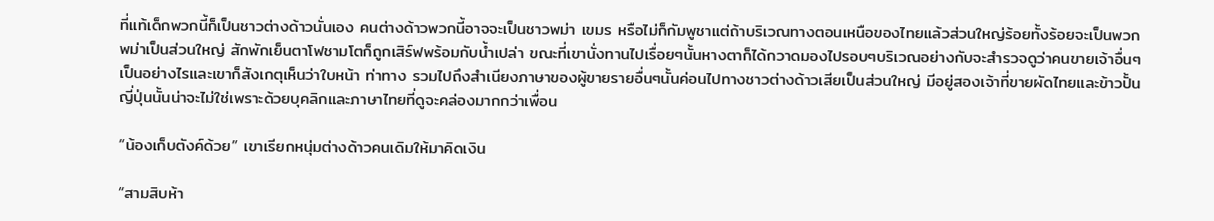ที่แท้เด็กพวกนี้ก็เป็นชาวต่างด้าวนั่นเอง คนต่างด้าวพวกนี้อาจจะเป็นชาวพม่า เขมร หรือไม่ก็กัมพูชาแต่ถ้าบริเวณทางตอนเหนือของไทยแล้วส่วนใหญ่ร้อยทั้งร้อยจะเป็นพวกพม่าเป็นส่วนใหญ่ สักพักเย็นตาโฟชามโตก็ถูกเสิร์ฟพร้อมกับน้ำเปล่า ขณะที่เขานั่งทานไปเรื่อยๆนั้นหางตาก็ได้กวาดมองไปรอบๆบริเวณอย่างกับจะสำรวจดูว่าคนขายเจ้าอื่นๆเป็นอย่างไรและเขาก็สังเกตุเห็นว่าใบหน้า ท่าทาง รวมไปถึงสำเนียงภาษาของผู้ขายรายอื่นๆนั้นค่อนไปทางชาวต่างด้าวเสียเป็นส่วนใหญ่ มีอยู่สองเจ้าที่ขายผัดไทยและข้าวปั้นญี่ปุ่นนั้นน่าจะไม่ใช่เพราะด้วยบุคลิกและภาษาไทยที่ดูจะคล่องมากกว่าเพื่อน

“น้องเก็บตังค์ด้วย” เขาเรียกหนุ่มต่างด้าวคนเดิมให้มาคิดเงิน

“สามสิบห้า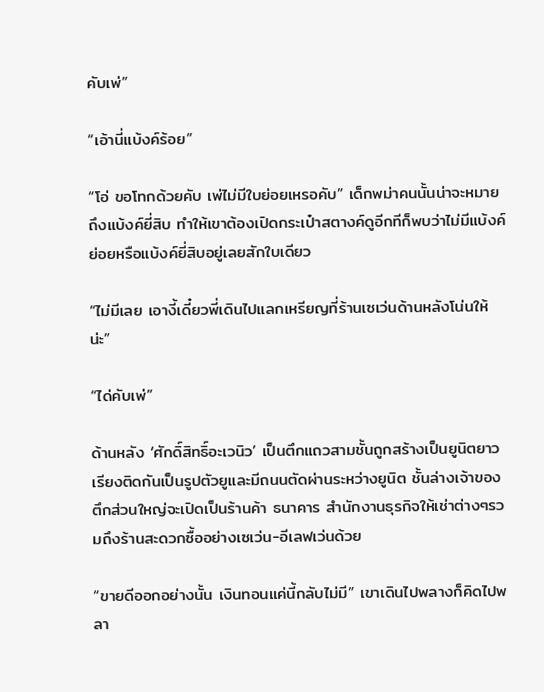คับเพ่”

“เอ้านี่แบ้งค์ร้อย”

“โอ่ ขอโทกด้วยคับ เพ่ไม่มีใบย่อยเหรอคับ” เด็กพม่าคนนั้นน่าจะหมายถึงแบ้งค์ยี่สิบ ทำให้เขาต้องเปิดกระเป๋าสตางค์ดูอีกทีก็พบว่าไม่มีแบ้งค์ย่อยหรือแบ้งค์ยี่สิบอยู่เลยสักใบเดียว

“ไม่มีเลย เอางี้เดี๋ยวพี่เดินไปแลกเหรียญที่ร้านเซเว่นด้านหลังโน่นให้น่ะ”

“ได่คับเพ่”

ด้านหลัง ‘ศักดิ์สิทธิ์อะเวนิว’ เป็นตึกแถวสามชั้นถูกสร้างเป็นยูนิตยาวเรียงติดกันเป็นรูปตัวยูและมีถนนตัดผ่านระหว่างยูนิต ชั้นล่างเจ้าของตึกส่วนใหญ่จะเปิดเป็นร้านค้า ธนาคาร สำนักงานธุรกิจให้เช่าต่างๆรวมถึงร้านสะดวกซื้ออย่างเซเว่น-อีเลฟเว่นด้วย

“ขายดีออกอย่างนั้น เงินทอนแค่นี้กลับไม่มี” เขาเดินไปพลางก็คิดไปพลา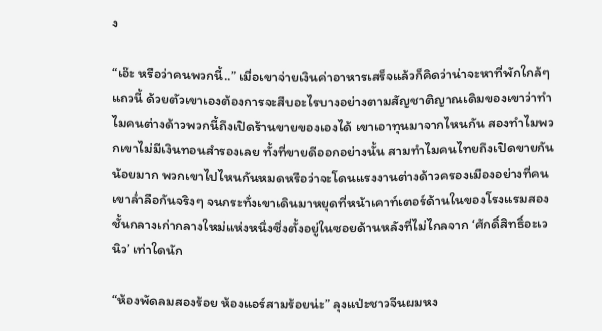ง

“เอ๊ะ หรือว่าคนพวกนี้..” เมื่อเขาจ่ายเงินค่าอาหารเสร็จแล้วก็คิดว่าน่าจะหาที่พักใกล้ๆแถวนี้ ด้วยตัวเขาเองต้องการจะสืบอะไรบางอย่างตามสัญชาติญาณเดิมของเขาว่าทำไมคนต่างด้าวพวกนี้ถึงเปิดร้านขายของเองได้ เขาเอาทุนมาจากไหนกัน สองทำไมพวกเขาไม่มีเงินทอนสำรองเลย ทั้งที่ขายดีออกอย่างนั้น สามทำไมคนไทยถึงเปิดขายกันน้อยมาก พวกเขาไปไหนกันหมดหรือว่าจะโดนแรงงานต่างด้าวครองเมืองอย่างที่คนเขาล่ำลือกันจริงๆ จนกระทั่งเขาเดินมาหยุดที่หน้าเคาท์เตอร์ด้านในของโรงแรมสองชั้นกลางเก่ากลางใหม่แห่งหนึ่งซึ่งตั้งอยู่ในซอยด้านหลังที่ไม่ไกลจาก ‘ศักดิ์สิทธิ์อะเวนิว’ เท่าใดนัก

“ห้องพัดลมสองร้อย ห้องแอร์สามร้อยน่ะ” ลุงแป่ะชาวจีนผมหง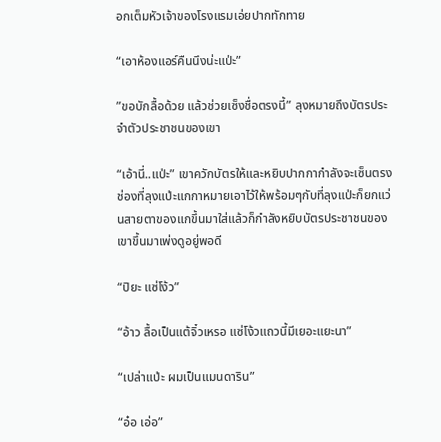อกเต็มหัวเจ้าของโรงแรมเอ่ยปากทักทาย

“เอาห้องแอร์คืนนึงน่ะแป่ะ”

”ขอบักลื้อด้วย แล้วช่วยเซ็งชื่อตรงนี้” ลุงหมายถึงบัตรประจำตัวประชาชนของเขา

“เอ้านี่..แป่ะ” เขาควักบัตรให้และหยิบปากกากำลังจะเซ็นตรงช่องที่ลุงแป่ะแกกาหมายเอาไว้ให้พร้อมๆกับที่ลุงแป่ะก็ยกแว่นสายตาของแกขึ้นมาใส่แล้วก็กำลังหยิบบัตรประชาชนของเขาขึ้นมาเพ่งดูอยู่พอดี

“ปิยะ แซ่โง้ว”

“อ้าว ลื้อเป็นแต้จิ๋วเหรอ แซ่โง้วแถวนี้มีเยอะแยะนา”

“เปล่าแป่ะ ผมเป็นแมนดาริน”

“อ๋อ เอ่อ”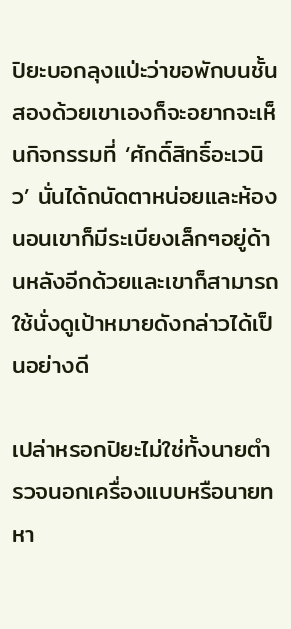ปิยะบอกลุงแป่ะว่าขอพักบนชั้นสองด้วยเขาเองก็จะอยากจะเห็นกิจกรรมที่ ‘ศักดิ์สิทธิ์อะเวนิว’ นั่นได้ถนัดตาหน่อยและห้องนอนเขาก็มีระเบียงเล็กๆอยู่ด้านหลังอีกด้วยและเขาก็สามารถใช้นั่งดูเป้าหมายดังกล่าวได้เป็นอย่างดี

เปล่าหรอกปิยะไม่ใช่ทั้งนายตำรวจนอกเครื่องแบบหรือนายทหา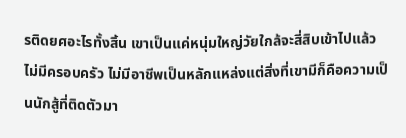รติดยศอะไรทั้งสิ้น เขาเป็นแค่หนุ่มใหญ่วัยใกล้จะสี่สิบเข้าไปแล้ว ไม่มีครอบครัว ไม่มีอาชีพเป็นหลักแหล่งแต่สิ่งที่เขามีก็คือความเป็นนักสู้ที่ติดตัวมา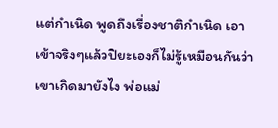แต่กำเนิด พูดถึงเรื่องชาติกำเนิด เอาเข้าจริงๆแล้วปิยะเองก็ไม่รู้เหมือนกันว่าเขาเกิดมายังไง พ่อแม่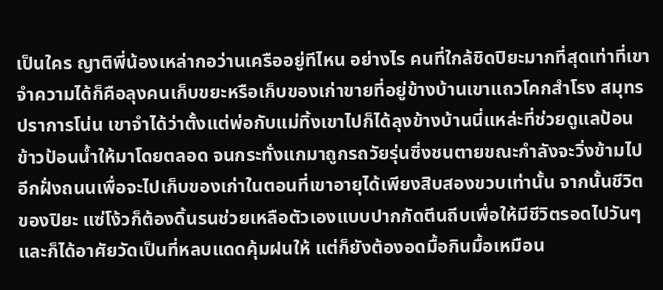เป็นใคร ญาติพี่น้องเหล่ากอว่านเครืออยู่ทีไหน อย่างไร คนที่ใกล้ชิดปิยะมากที่สุดเท่าที่เขาจำความได้ก็คือลุงคนเก็บขยะหรือเก็บของเก่าขายที่อยู่ข้างบ้านเขาแถวโคกสำโรง สมุทรปราการโน่น เขาจำได้ว่าตั้งแต่พ่อกับแม่ทิ้งเขาไปก็ได้ลุงข้างบ้านนี่แหล่ะที่ช่วยดูแลป้อนข้าวป้อนน้ำให้มาโดยตลอด จนกระทั่งแกมาถูกรถวัยรุ่นซิ่งชนตายขณะกำลังจะวิ่งข้ามไปอีกฝั่งถนนเพื่อจะไปเก็บของเก่าในตอนที่เขาอายุได้เพียงสิบสองขวบเท่านั้น จากนั้นชีวิตของปิยะ แซ่โง้วก็ต้องดิ้นรนช่วยเหลือตัวเองแบบปากกัดตีนถีบเพื่อให้มีชีวิตรอดไปวันๆและก็ได้อาศัยวัดเป็นที่หลบแดดคุ้มฝนให้ แต่ก็ยังต้องอดมื้อกินมื้อเหมือน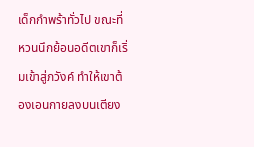เด็กกำพร้าทั่วไป ขณะที่หวนนึกย้อนอดีตเขาก็เริ่มเข้าสู่ภวังค์ ทำให้เขาต้องเอนกายลงบนเตียง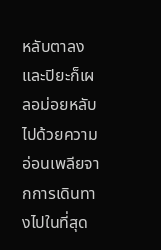หลับตาลงและปิยะก็เผลอม่อยหลับไปด้วยความอ่อนเพลียจากการเดินทางไปในที่สุด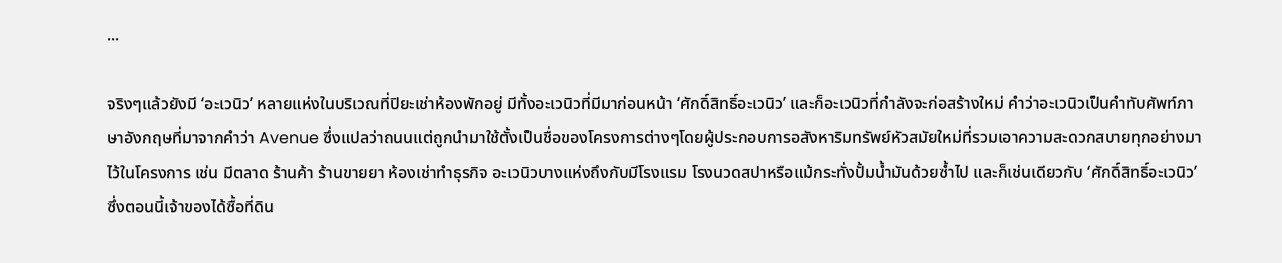...

จริงๆแล้วยังมี ‘อะเวนิว’ หลายแห่งในบริเวณที่ปิยะเช่าห้องพักอยู่ มีทั้งอะเวนิวที่มีมาก่อนหน้า ‘ศักดิ์สิทธิ์อะเวนิว’ และก็อะเวนิวที่กำลังจะก่อสร้างใหม่ คำว่าอะเวนิวเป็นคำทับศัพท์ภาษาอังกฤษที่มาจากคำว่า Avenue ซึ่งแปลว่าถนนแต่ถูกนำมาใช้ตั้งเป็นชื่อของโครงการต่างๆโดยผู้ประกอบการอสังหาริมทรัพย์หัวสมัยใหม่ที่รวมเอาความสะดวกสบายทุกอย่างมาไว้ในโครงการ เช่น มีตลาด ร้านค้า ร้านขายยา ห้องเช่าทำธุรกิจ อะเวนิวบางแห่งถึงกับมีโรงแรม โรงนวดสปาหรือแม้กระทั่งปั้มน้ำมันด้วยซ้ำไป และก็เช่นเดียวกับ ‘ศักดิ์สิทธิ์อะเวนิว’ ซึ่งตอนนี้เจ้าของได้ซื้อที่ดิน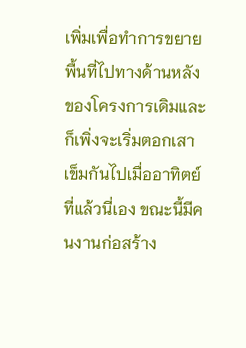เพิ่มเพื่อทำการขยายพื้นที่ไปทางด้านหลังของโครงการเดิมและก็เพิ่งจะเริ่มตอกเสาเข็มกันไปเมื่ออาทิตย์ที่แล้วนี่เอง ขณะนี้มีคนงานก่อสร้าง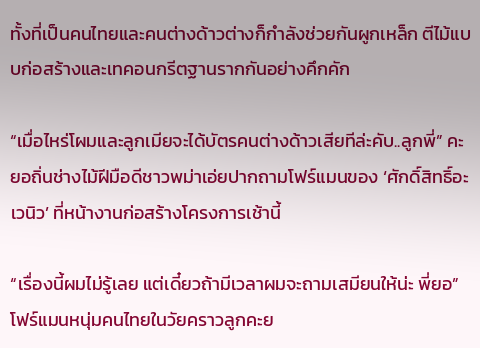ทั้งที่เป็นคนไทยและคนต่างด้าวต่างก็กำลังช่วยกันผูกเหล็ก ตีไม้แบบก่อสร้างและเทคอนกรีตฐานรากกันอย่างคึกคัก

“เมื่อไหร่โผมและลูกเมียจะได้บัตรคนต่างด้าวเสียทีล่ะคับ..ลูกพี่” คะยอถิ่นช่างไม้ฝีมือดีชาวพม่าเอ่ยปากถามโฟร์แมนของ ‘ศักดิ์สิทธิ์อะเวนิว’ ที่หน้างานก่อสร้างโครงการเช้านี้

“เรื่องนี้ผมไม่รู้เลย แต่เดี๋ยวถ้ามีเวลาผมจะถามเสมียนให้น่ะ พี่ยอ” โฟร์แมนหนุ่มคนไทยในวัยคราวลูกคะย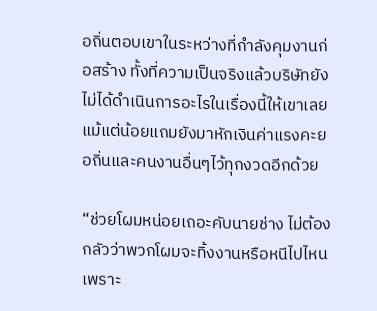อถิ่นตอบเขาในระหว่างที่กำลังคุมงานก่อสร้าง ทั้งที่ความเป็นจริงแล้วบริษัทยังไม่ได้ดำเนินการอะไรในเรื่องนี้ให้เขาเลยแม้แต่น้อยแถมยังมาหักเงินค่าแรงคะยอถิ่นและคนงานอื่นๆไว้ทุกงวดอีกด้วย

“ช่วยโผมหน่อยเถอะคับนายช่าง ไม่ต้องกลัวว่าพวกโผมจะทิ้งงานหรือหนีไปไหน เพราะ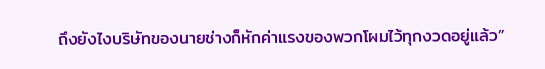ถึงยังไงบริษัทของนายช่างก็หักค่าแรงของพวกโผมไว้ทุกงวดอยู่แล้ว”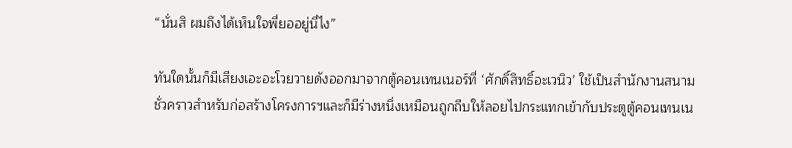“นั่นสิ ผมถึงได้เห็นใจพี่ยออยู่นี่ไง”

ทันใดนั้นก็มีเสียงเอะอะโวยวายดังออกมาจากตู้คอนเทนเนอร์ที่ ‘ศักดิ์สิทธิ์อะเวนิว’ ใช้เป็นสำนักงานสนามชั่วคราวสำหรับก่อสร้างโครงการฯและก็มีร่างหนึ่งเหมือนถูกถีบให้ลอยไปกระแทกเข้ากับประตูตู้คอนเทนเน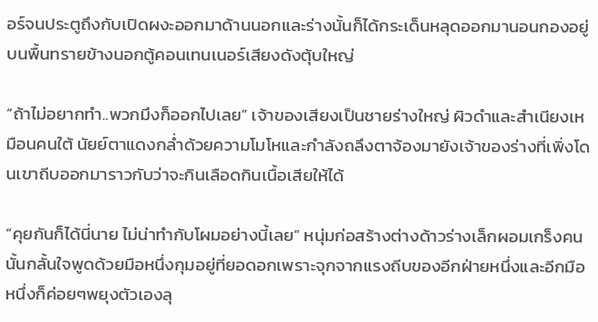อร์จนประตูถึงกับเปิดผงะออกมาด้านนอกและร่างนั้นก็ได้กระเด็นหลุดออกมานอนกองอยู่บนพื้นทรายข้างนอกตู้คอนเทนเนอร์เสียงดังตุ้บใหญ่

“ถ้าไม่อยากทำ..พวกมึงก็ออกไปเลย” เจ้าของเสียงเป็นชายร่างใหญ่ ผิวดำและสำเนียงเหมือนคนใต้ นัยย์ตาแดงกล่ำด้วยความโมโหและกำลังถลึงตาจ้องมายังเจ้าของร่างที่เพิ่งโดนเขาถีบออกมาราวกับว่าจะกินเลือดกินเนื้อเสียให้ได้

“คุยกันก็ได้นี่นาย ไม่น่าทำกับโผมอย่างนี้เลย” หนุ่มก่อสร้างต่างด้าวร่างเล็กผอมเกร็งคนนั้นกลั้นใจพูดด้วยมือหนึ่งกุมอยู่ที่ยอดอกเพราะจุกจากแรงถีบของอีกฝ่ายหนึ่งและอีกมือหนึ่งก็ค่อยๆพยุงตัวเองลุ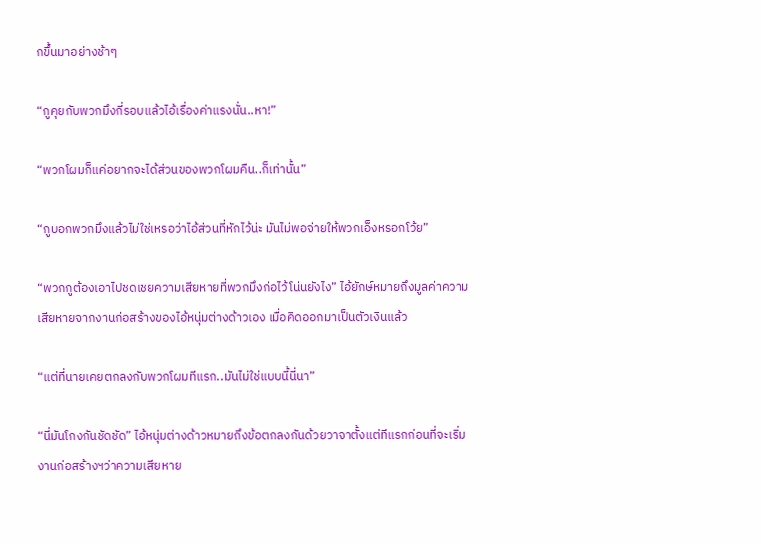กขึ้นมาอย่างช้าๆ

“กูคุยกับพวกมึงกี่รอบแล้วไอ้เรื่องค่าแรงนั่น..หา!”

“พวกโผมก็แค่อยากจะได้ส่วนของพวกโผมคืน..ก็เท่านั้น”

“กูบอกพวกมึงแล้วไม่ใช่เหรอว่าไอ้ส่วนที่หักไว้น่ะ มันไม่พอจ่ายให้พวกเอ็งหรอกโว้ย”

“พวกกูต้องเอาไปชดเชยความเสียหายที่พวกมึงก่อไว้โน่นยังไง” ไอ้ยักษ์หมายถึงมูลค่าความเสียหายจากงานก่อสร้างของไอ้หนุ่มต่างด้าวเอง เมื่อคิดออกมาเป็นตัวเงินแล้ว

“แต่ที่นายเคยตกลงกับพวกโผมทีแรก..มันไม่ใช่แบบนี้นี่นา”

“นี่มันโกงกันชัดชัด” ไอ้หนุ่มต่างด้าวหมายถึงข้อตกลงกันด้วยวาจาตั้งแต่ทีแรกก่อนที่จะเริ่มงานก่อสร้างฯว่าความเสียหาย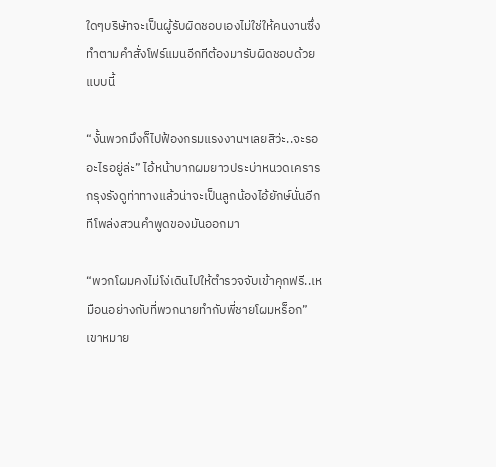ใดๆบริษัทจะเป็นผู้รับผิดชอบเองไม่ใช่ให้คนงานซึ่งทำตามคำสั่งโฟร์แมนอีกทีต้องมารับผิดชอบด้วยแบบนี้

“งั้นพวกมึงก็ไปฟ้องกรมแรงงานฯเลยสิว่ะ..จะรออะไรอยู่ล่ะ” ไอ้หน้าบากผมยาวประบ่าหนวดเครารกรุงรังดูท่าทางแล้วน่าจะเป็นลูกน้องไอ้ยักษ์นั่นอีกทีโพล่งสวนคำพูดของมันออกมา

“พวกโผมคงไม่โง่เดินไปให้ตำรวจจับเข้าคุกฟรี..เหมือนอย่างกับที่พวกนายทำกับพี่ชายโผมหร็อก” เขาหมาย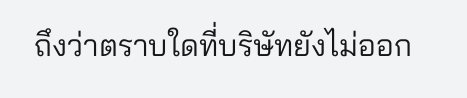ถึงว่าตราบใดที่บริษัทยังไม่ออก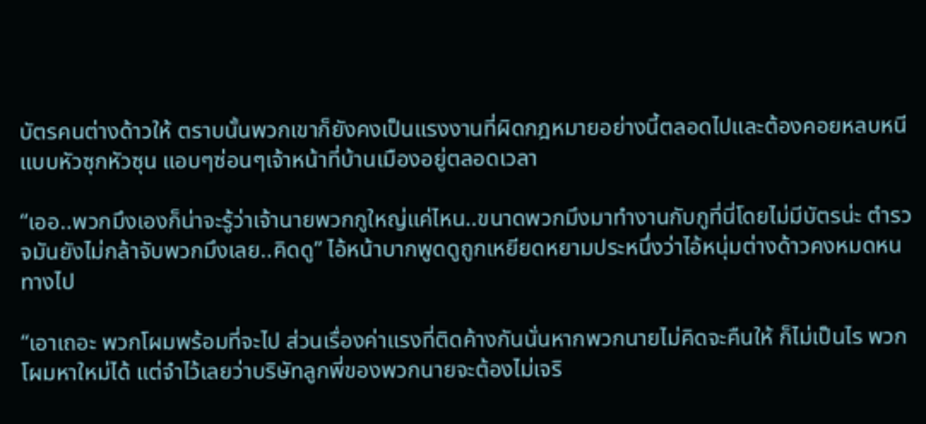บัตรคนต่างด้าวให้ ตราบนั้นพวกเขาก็ยังคงเป็นแรงงานที่ผิดกฎหมายอย่างนี้ตลอดไปและต้องคอยหลบหนีแบบหัวซุกหัวซุน แอบๆซ่อนๆเจ้าหน้าที่บ้านเมืองอยู่ตลอดเวลา

“เออ..พวกมึงเองก็น่าจะรู้ว่าเจ้านายพวกกูใหญ่แค่ไหน..ขนาดพวกมึงมาทำงานกับกูที่นี่โดยไม่มีบัตรน่ะ ตำรวจมันยังไม่กล้าจับพวกมึงเลย..คิดดู” ไอ้หน้าบากพูดดูถูกเหยียดหยามประหนึ่งว่าไอ้หนุ่มต่างด้าวคงหมดหนทางไป

“เอาเถอะ พวกโผมพร้อมที่จะไป ส่วนเรื่องค่าแรงที่ติดค้างกันนั่นหากพวกนายไม่คิดจะคืนให้ ก็ไม่เป็นไร พวกโผมหาใหม่ได้ แต่จำไว้เลยว่าบริษัทลูกพี่ของพวกนายจะต้องไม่เจริ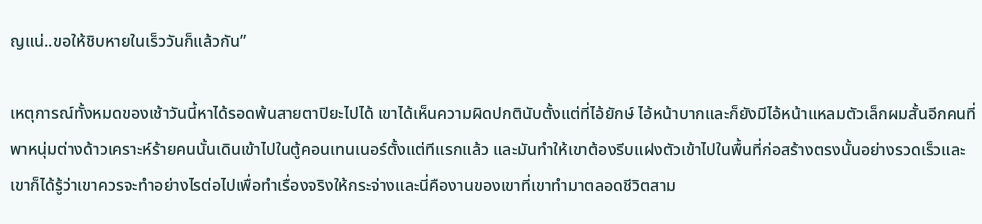ญแน่..ขอให้ชิบหายในเร็ววันก็แล้วกัน”

เหตุการณ์ทั้งหมดของเช้าวันนี้หาได้รอดพ้นสายตาปิยะไปได้ เขาได้เห็นความผิดปกตินับตั้งแต่ที่ไอ้ยักษ์ ไอ้หน้าบากและก็ยังมีไอ้หน้าแหลมตัวเล็กผมสั้นอีกคนที่พาหนุ่มต่างด้าวเคราะห์ร้ายคนนั้นเดินเข้าไปในตู้คอนเทนเนอร์ตั้งแต่ทีแรกแล้ว และมันทำให้เขาต้องรีบแฝงตัวเข้าไปในพื้นที่ก่อสร้างตรงนั้นอย่างรวดเร็วและเขาก็ได้รู้ว่าเขาควรจะทำอย่างไรต่อไปเพื่อทำเรื่องจริงให้กระจ่างและนี่คืองานของเขาที่เขาทำมาตลอดชีวิตสาม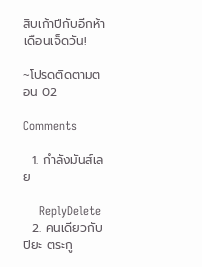สิบเก้าปีกับอีกห้าเดือนเจ็ดวัน!

~โปรดติดตามตอน 02

Comments

  1. กำลังมันส์เลย

    ReplyDelete
  2. คนเดียวกับปิยะ ตระกู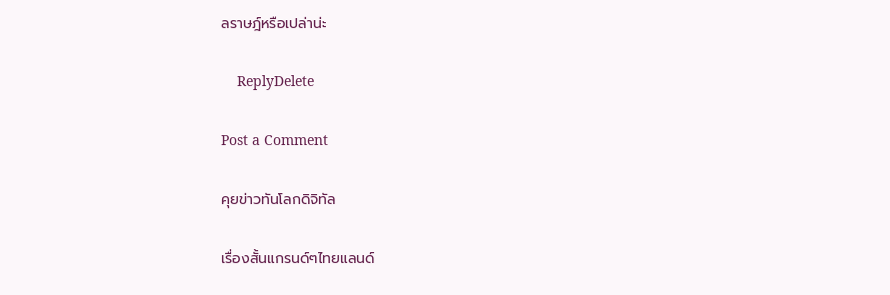ลราษฎ์หรือเปล่าน่ะ

    ReplyDelete

Post a Comment

คุยข่าวทันโลกดิจิทัล

เรื่องสั้นแกรนด์ๆไทยแลนด์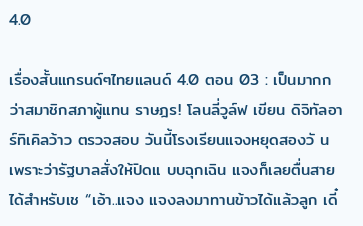4.0

เรื่องสั้นแกรนด์ๆไทยแลนด์ 4.0 ตอน 03 : เป็นมากกว่าสมาชิกสภาผู้แทน ราษฎร! โลนลี่วูล์ฟ เขียน ดิจิทัลอาร์ทิเคิลว้าว ตรวจสอบ วันนี้โรงเรียนแจงหยุดสองวั นเพราะว่ารัฐบาลสั่งให้ปิดแ บบฉุกเฉิน แจงก็เลยตื่นสายได้สำหรับเช “เอ้า..แจง แจงลงมาทานข้าวได้แล้วลูก เดี๋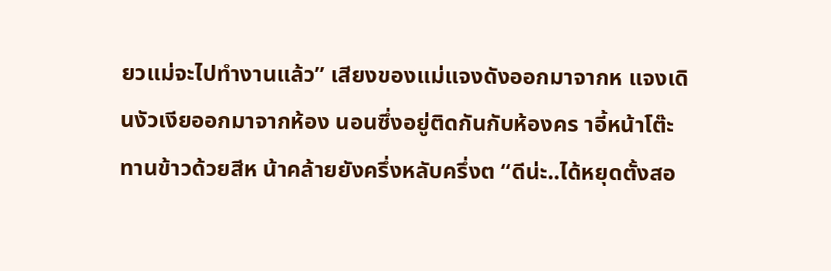ยวแม่จะไปทำงานแล้ว” เสียงของแม่แจงดังออกมาจากห แจงเดินงัวเงียออกมาจากห้อง นอนซึ่งอยู่ติดกันกับห้องคร าอี้หน้าโต๊ะทานข้าวด้วยสีห น้าคล้ายยังครึ่งหลับครึ่งต “ดีน่ะ..ได้หยุดตั้งสอ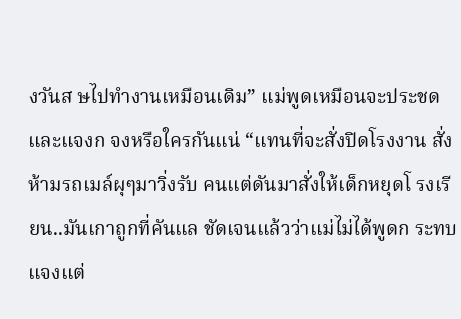งวันส ษไปทำงานเหมือนเดิม” แม่พูดเหมือนจะประชดและแจงก จงหรือใครกันแน่ “แทนที่จะสั่งปิดโรงงาน สั่งห้ามรถเมล์ผุๆมาวิ่งรับ คนแต่ดันมาสั่งให้เด็กหยุดโ รงเรียน..มันเกาถูกที่คันแล ชัดเจนแล้วว่าแม่ไม่ได้พูดก ระทบแจงแต่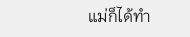แม่ก็ได้ทำ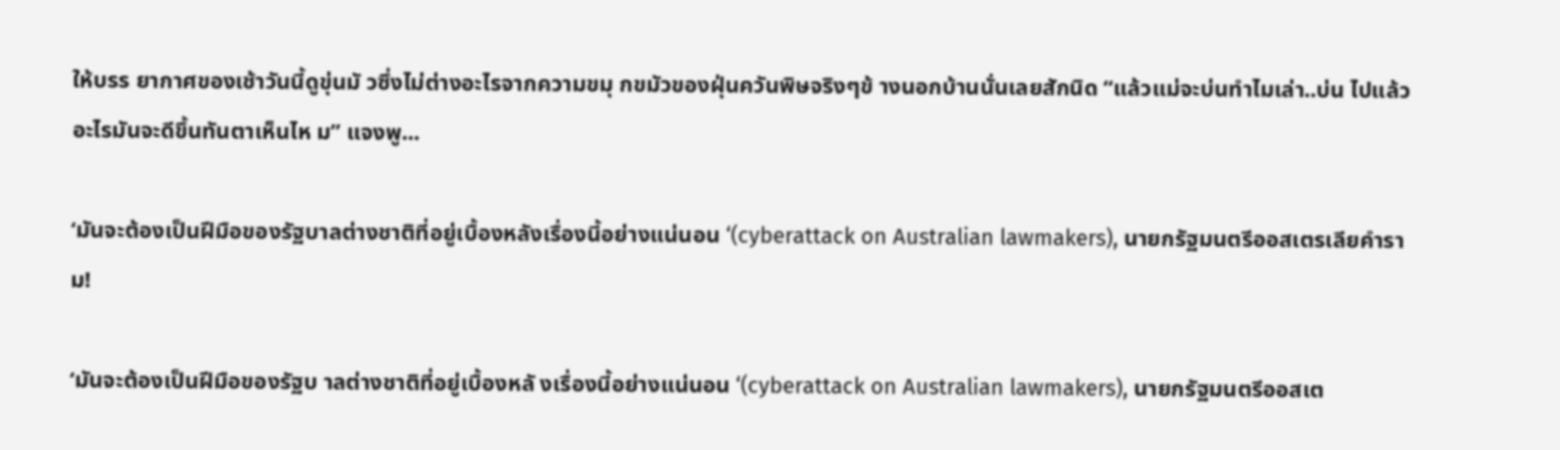ให้บรร ยากาศของเช้าวันนี้ดูขุ่นมั วซึ่งไม่ต่างอะไรจากความขมุ กขมัวของฝุ่นควันพิษจริงๆข้ างนอกบ้านนั่นเลยสักนิด “แล้วแม่จะบ่นทำไมเล่า..บ่น ไปแล้ว อะไรมันจะดีขึ้นทันตาเห็นไห ม” แจงพู...

‘มันจะต้องเป็นฝีมือของรัฐบาลต่างชาติที่อยู่เบื้องหลังเรื่องนี้อย่างแน่นอน ‘(cyberattack on Australian lawmakers), นายกรัฐมนตรีออสเตรเลียคำราม!

‘มันจะต้องเป็นฝีมือของรัฐบ าลต่างชาติที่อยู่เบื้องหลั งเรื่องนี้อย่างแน่นอน ‘(cyberattack on Australian lawmakers), นายกรัฐมนตรีออสเต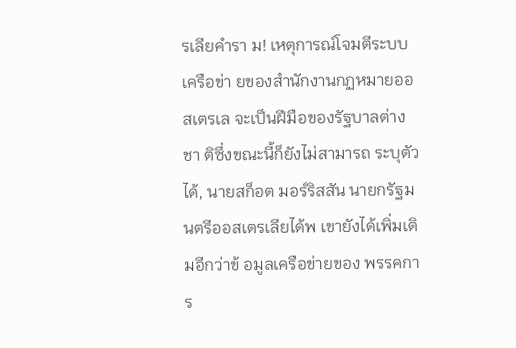รเลียคำรา ม! เหตุการณ์โจมตีระบบเครือข่า ยของสำนักงานกฏหมายออสเตรเล จะเป็นฝีมือของรัฐบาลต่างชา ติซึ่งขณะนี้ก็ยังไม่สามารถ ระบุตัวได้, นายสก็อต มอร์ริสสัน นายกรัฐมนตรีออสเตรเลียได้พ เขายังได้เพิ่มเติมอีกว่าข้ อมูลเครือข่ายของ พรรคการ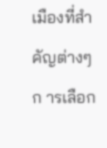เมืองที่สำคัญต่างๆก ารเลือก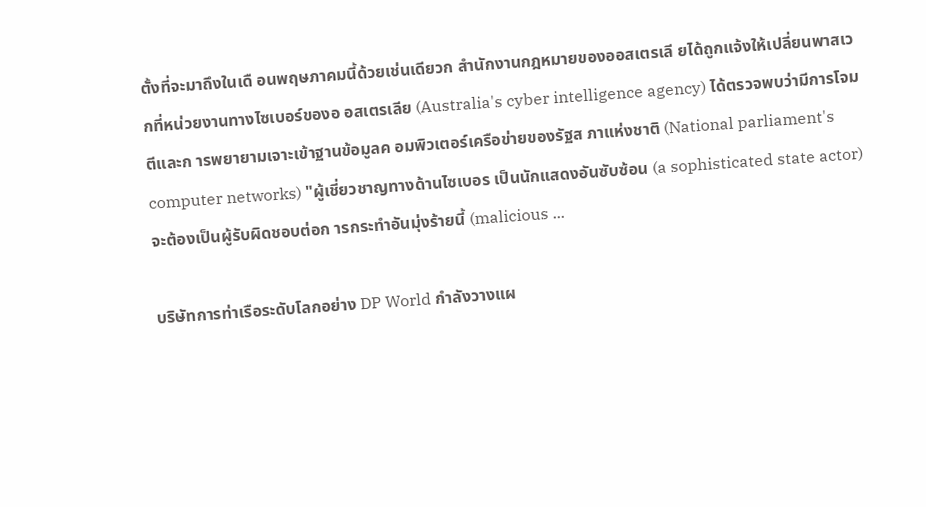ตั้งที่จะมาถึงในเดื อนพฤษภาคมนี้ด้วยเช่นเดียวก สำนักงานกฎหมายของออสเตรเลี ยได้ถูกแจ้งให้เปลี่ยนพาสเว กที่หน่วยงานทางไซเบอร์ของอ อสเตรเลีย (Australia's cyber intelligence agency) ได้ตรวจพบว่ามีการโจมตีและก ารพยายามเจาะเข้าฐานข้อมูลค อมพิวเตอร์เครือข่ายของรัฐส ภาแห่งชาติ (National parliament's computer networks) "ผู้เชี่ยวชาญทางด้านไซเบอร เป็นนักแสดงอันซับซ้อน (a sophisticated state actor) จะต้องเป็นผู้รับผิดชอบต่อก ารกระทำอันมุ่งร้ายนี้ (malicious ...

บริษัทการท่าเรือระดับโลกอย่าง DP World กำลังวางแผ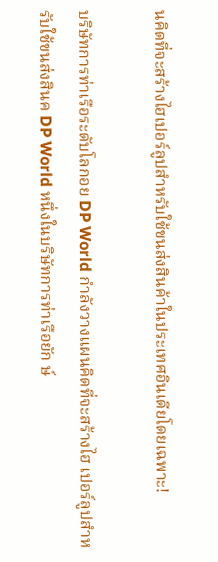นคิดที่จะสร้างไฮเปอร์ลูปสำหรับใช้ขนส่งสินค้าในประเทศอินเดียโดยเฉพาะ!

บริษัทการท่าเรือระดับโลกอย DP World กำลังวางแผนคิดที่จะสร้างไฮ เปอร์ลูปสำหรับใช้ขนส่งสินค DP World หนึ่งในบริษัทการท่าเรือยัก ษ์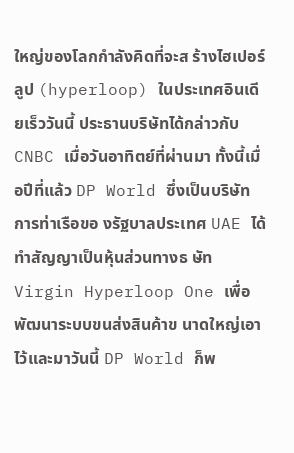ใหญ่ของโลกกำลังคิดที่จะส ร้างไฮเปอร์ลูป (hyperloop) ในประเทศอินเดียเร็ววันนี้ ประธานบริษัทได้กล่าวกับ CNBC เมื่อวันอาทิตย์ที่ผ่านมา ทั้งนี้เมื่อปีที่แล้ว DP World ซึ่งเป็นบริษัทการท่าเรือขอ งรัฐบาลประเทศ UAE ได้ทำสัญญาเป็นหุ้นส่วนทางธ ษัท Virgin Hyperloop One เพื่อพัฒนาระบบขนส่งสินค้าข นาดใหญ่เอาไว้และมาวันนี้ DP World ก็พ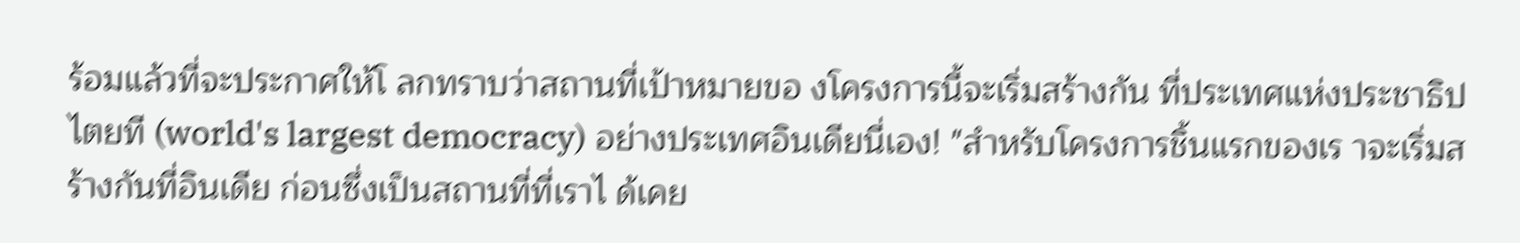ร้อมแล้วที่จะประกาศให้โ ลกทราบว่าสถานที่เป้าหมายขอ งโครงการนี้จะเริ่มสร้างกัน ที่ประเทศแห่งประชาธิปไตยที (world's largest democracy) อย่างประเทศอินเดียนี่เอง! "สำหรับโครงการชิ้นแรกของเร าจะเริ่มสร้างกันที่อินเดีย ก่อนซึ่งเป็นสถานที่ที่เราไ ด้เคย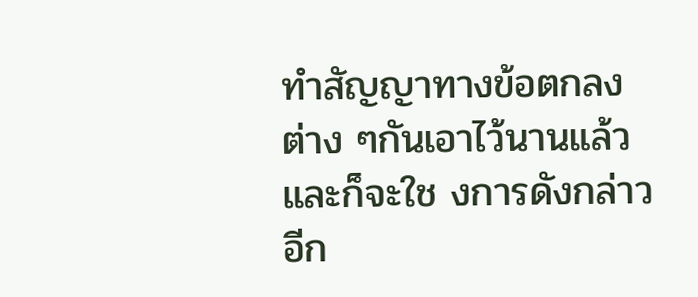ทำสัญญาทางข้อตกลงต่าง ๆกันเอาไว้นานแล้วและก็จะใช งการดังกล่าวอีก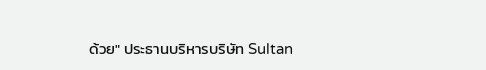ด้วย" ประธานบริหารบริษัท Sultan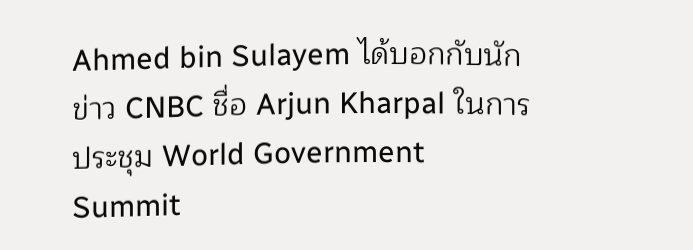Ahmed bin Sulayem ได้บอกกับนักข่าว CNBC ชื่อ Arjun Kharpal ในการประชุม World Government Summit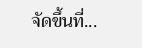จัดขึ้นที่...